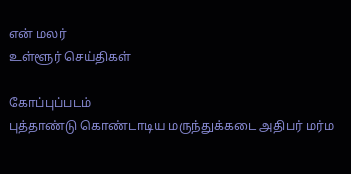என் மலர்
உள்ளூர் செய்திகள்

கோப்புப்படம்
புத்தாண்டு கொண்டாடிய மருந்துக்கடை அதிபர் மர்ம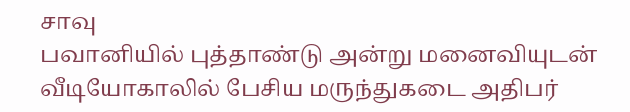சாவு
பவானியில் புத்தாண்டு அன்று மனைவியுடன் வீடியோகாலில் பேசிய மருந்துகடை அதிபர்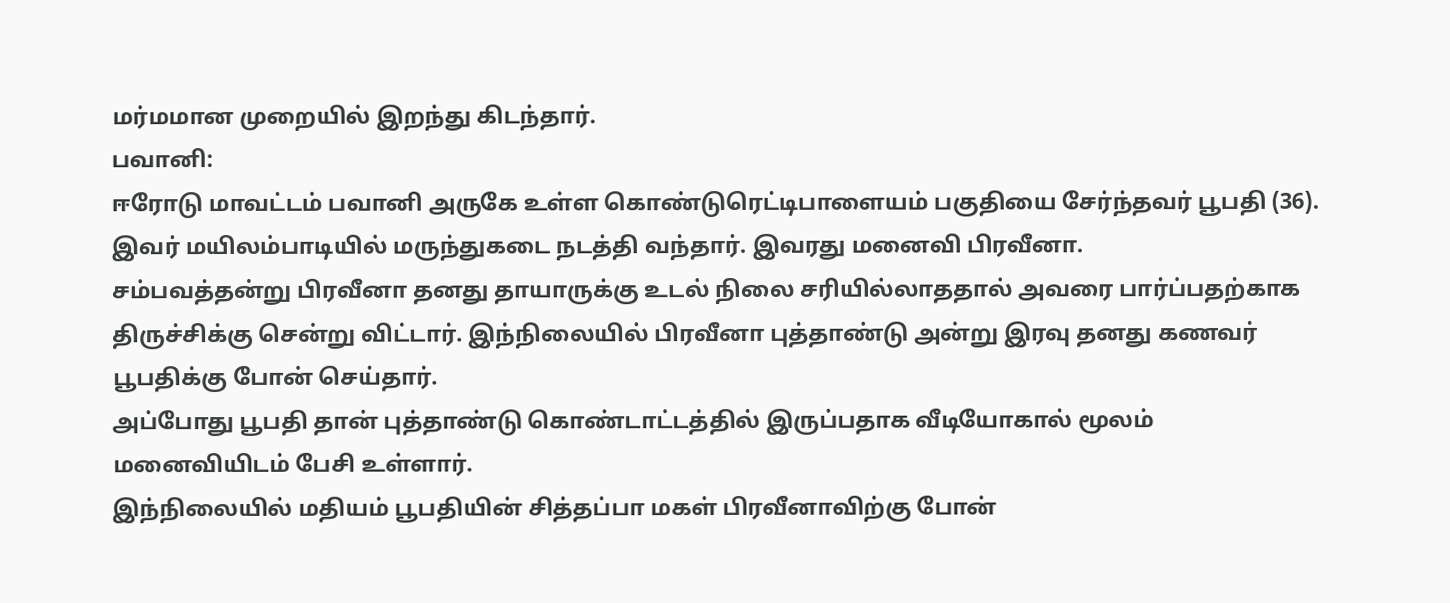மர்மமான முறையில் இறந்து கிடந்தார்.
பவானி:
ஈரோடு மாவட்டம் பவானி அருகே உள்ள கொண்டுரெட்டிபாளையம் பகுதியை சேர்ந்தவர் பூபதி (36). இவர் மயிலம்பாடியில் மருந்துகடை நடத்தி வந்தார். இவரது மனைவி பிரவீனா.
சம்பவத்தன்று பிரவீனா தனது தாயாருக்கு உடல் நிலை சரியில்லாததால் அவரை பார்ப்பதற்காக திருச்சிக்கு சென்று விட்டார். இந்நிலையில் பிரவீனா புத்தாண்டு அன்று இரவு தனது கணவர் பூபதிக்கு போன் செய்தார்.
அப்போது பூபதி தான் புத்தாண்டு கொண்டாட்டத்தில் இருப்பதாக வீடியோகால் மூலம் மனைவியிடம் பேசி உள்ளார்.
இந்நிலையில் மதியம் பூபதியின் சித்தப்பா மகள் பிரவீனாவிற்கு போன்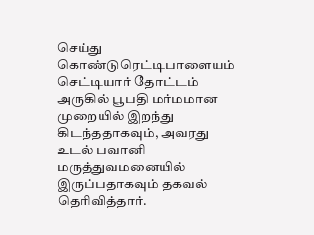செய்து கொண்டுரெட்டிபாளையம் செட்டியார் தோட்டம் அருகில் பூபதி மர்மமான முறையில் இறந்து கிடந்ததாகவும், அவரது உடல் பவானி மருத்துவமனையில் இருப்பதாகவும் தகவல் தெரிவித்தார்.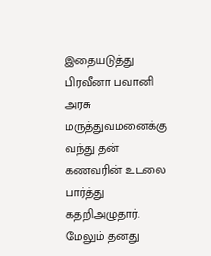இதையடுத்து பிரவீனா பவானி அரசு மருத்துவமனைக்கு வந்து தன் கணவரின் உடலை பார்த்து கதறிஅழுதார்.
மேலும் தனது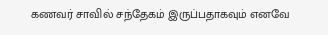கணவர் சாவில் சந்தேகம் இருப்பதாகவும் எனவே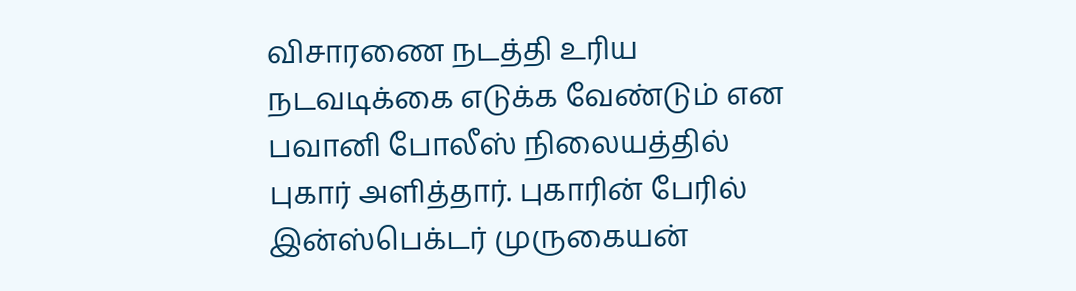விசாரணை நடத்தி உரிய நடவடிக்கை எடுக்க வேண்டும் என பவானி போலீஸ் நிலையத்தில் புகார் அளித்தார். புகாரின் பேரில் இன்ஸ்பெக்டர் முருகையன்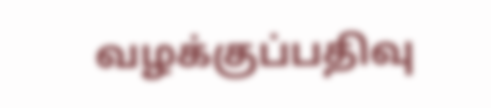வழக்குப்பதிவு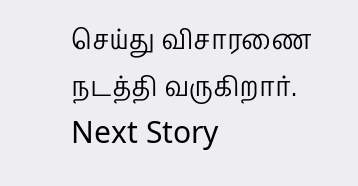செய்து விசாரணை நடத்தி வருகிறார்.
Next Story